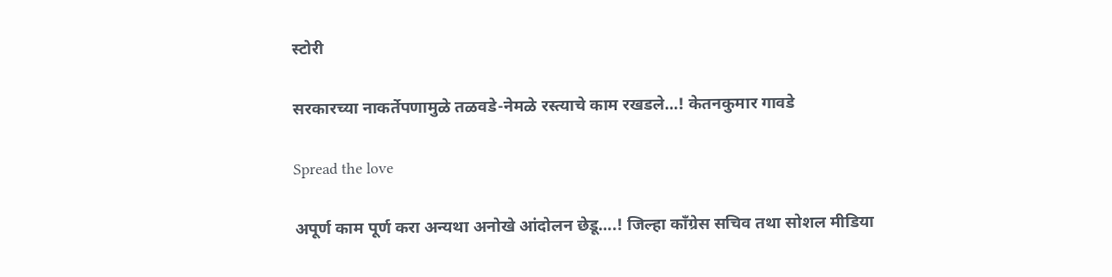स्टोरी

सरकारच्या नाकर्तेपणामुळे तळवडे-नेमळे रस्त्याचे काम रखडले…! केतनकुमार गावडे

Spread the love

अपूर्ण काम पूर्ण करा अन्यथा अनोखे आंदोलन छेडू….! जिल्हा काँग्रेस सचिव तथा सोशल मीडिया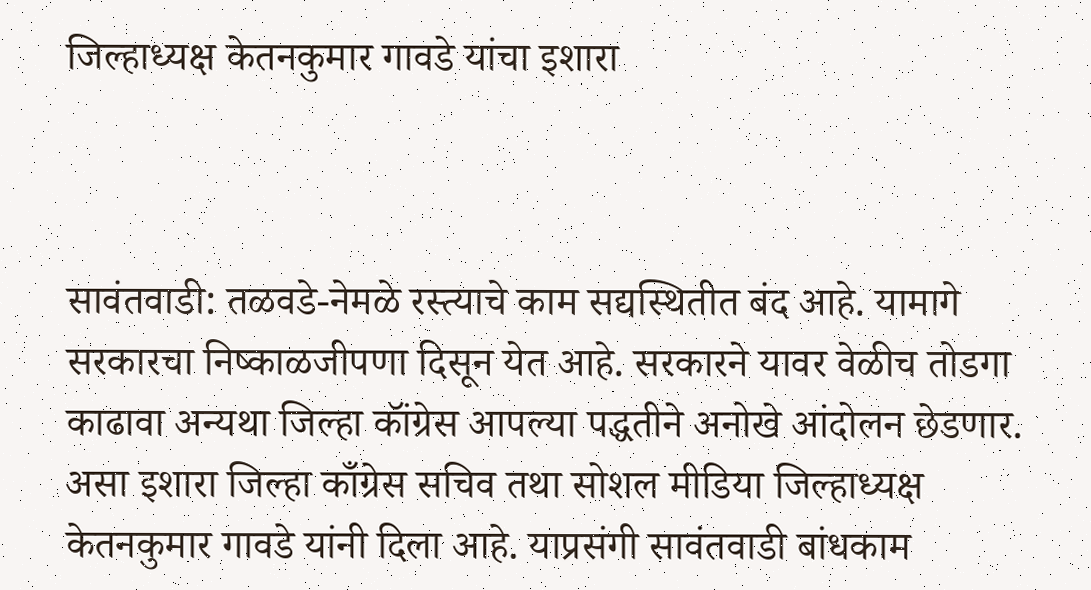जिल्हाध्यक्ष केतनकुमार गावडे यांचा इशारा



सावंतवाडी: तळवडे-नेमळे रस्त्याचे काम सद्यस्थितीत बंद आहे. यामागे सरकारचा निष्काळजीपणा दिसून येत आहे. सरकारने यावर वेळीच तोडगा काढावा अन्यथा जिल्हा कॉंग्रेस आपल्या पद्धतीने अनोखे आंदोलन छेडणार. असा इशारा जिल्हा काँग्रेस सचिव तथा सोशल मीडिया जिल्हाध्यक्ष केतनकुमार गावडे यांनी दिला आहे. याप्रसंगी सावंतवाडी बांधकाम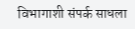विभागाशी संपर्क साधला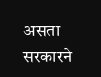असता सरकारने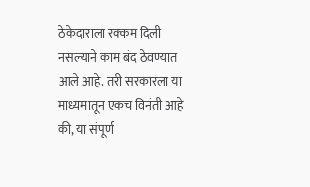ठेकेदाराला रक्कम दिली नसल्याने काम बंद ठेवण्यात आले आहे. तरी सरकारला या माध्यमातून एकच विनंती आहे की, या संपूर्ण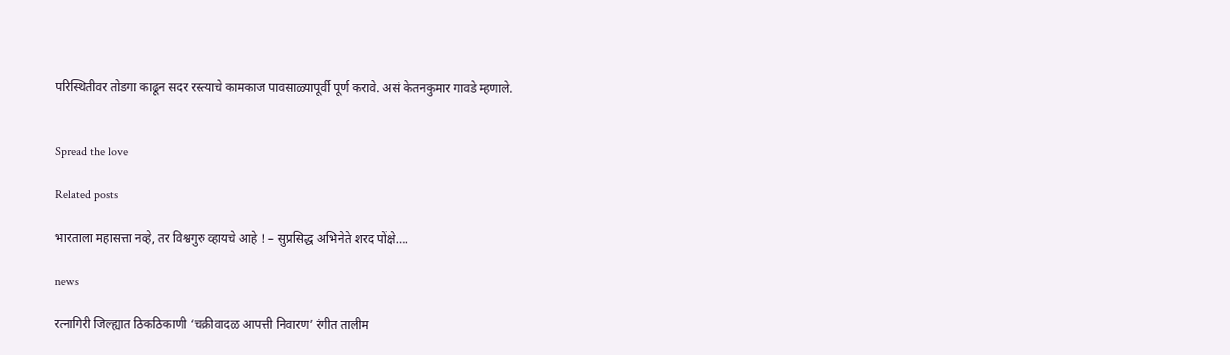परिस्थितीवर तोडगा काढून सदर रस्त्याचे कामकाज पावसाळ्यापूर्वी पूर्ण करावे. असं केतनकुमार गावडे म्हणाले.


Spread the love

Related posts

भारताला महासत्ता नव्हे, तर विश्वगुरु व्हायचे आहे ! – सुप्रसिद्ध अभिनेते शरद पोंक्षे….

news

रत्नागिरी जिल्ह्यात ठिकठिकाणी ‘चक्रीवादळ आपत्ती निवारण’ रंगीत तालीम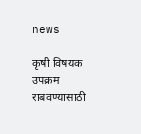news

कृषी विषयक उपक्रम राबवण्यासाठी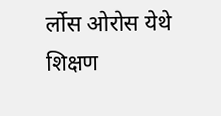र्लोस ओरोस येथे शिक्षण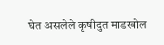घेत असलेले कृषीदुत माडखोल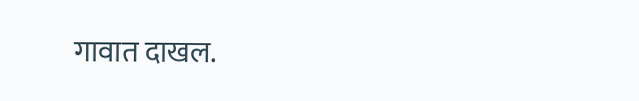गावात दाखल.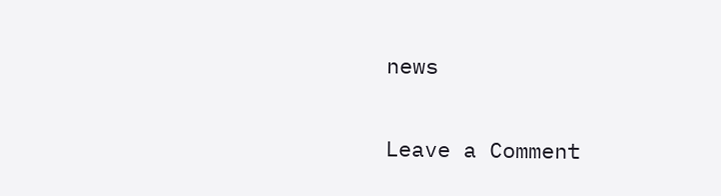news

Leave a Comment